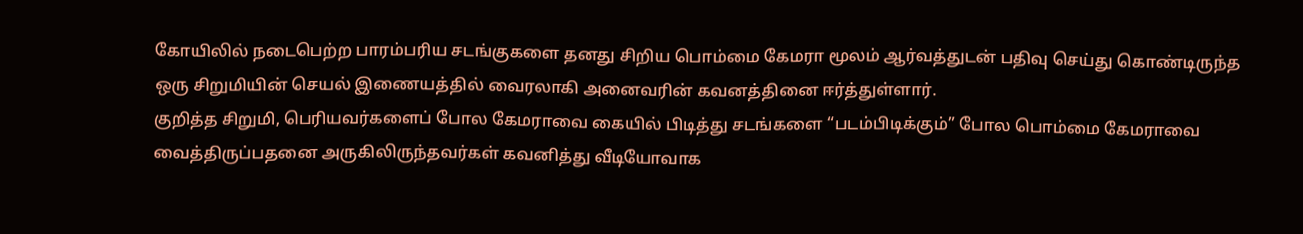கோயிலில் நடைபெற்ற பாரம்பரிய சடங்குகளை தனது சிறிய பொம்மை கேமரா மூலம் ஆர்வத்துடன் பதிவு செய்து கொண்டிருந்த ஒரு சிறுமியின் செயல் இணையத்தில் வைரலாகி அனைவரின் கவனத்தினை ஈர்த்துள்ளார்.
குறித்த சிறுமி, பெரியவர்களைப் போல கேமராவை கையில் பிடித்து சடங்களை “படம்பிடிக்கும்” போல பொம்மை கேமராவை வைத்திருப்பதனை அருகிலிருந்தவர்கள் கவனித்து வீடியோவாக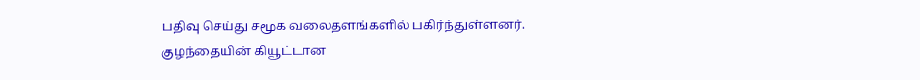பதிவு செய்து சமூக வலைதளங்களில் பகிர்ந்துள்ளனர்.
குழந்தையின் கியூட்டான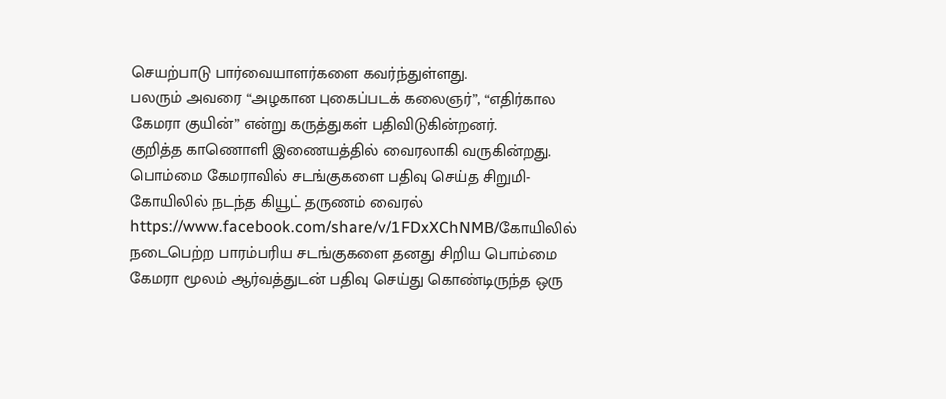செயற்பாடு பார்வையாளர்களை கவர்ந்துள்ளது.
பலரும் அவரை “அழகான புகைப்படக் கலைஞர்”, “எதிர்கால கேமரா குயின்” என்று கருத்துகள் பதிவிடுகின்றனர்.
குறித்த காணொளி இணையத்தில் வைரலாகி வருகின்றது.
பொம்மை கேமராவில் சடங்குகளை பதிவு செய்த சிறுமி-கோயிலில் நடந்த கியூட் தருணம் வைரல் https://www.facebook.com/share/v/1FDxXChNMB/கோயிலில் நடைபெற்ற பாரம்பரிய சடங்குகளை தனது சிறிய பொம்மை கேமரா மூலம் ஆர்வத்துடன் பதிவு செய்து கொண்டிருந்த ஒரு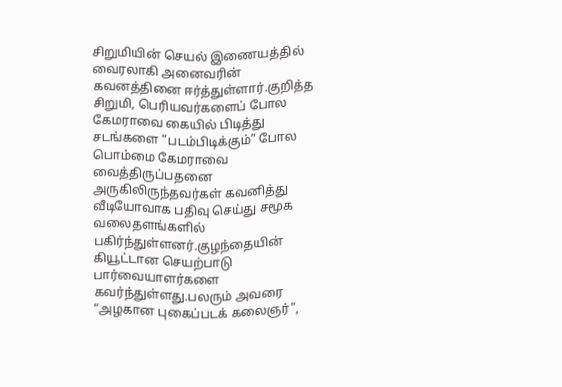சிறுமியின் செயல் இணையத்தில் வைரலாகி அனைவரின் கவனத்தினை ஈர்த்துள்ளார்.குறித்த சிறுமி, பெரியவர்களைப் போல கேமராவை கையில் பிடித்து சடங்களை “படம்பிடிக்கும்” போல பொம்மை கேமராவை வைத்திருப்பதனை அருகிலிருந்தவர்கள் கவனித்து வீடியோவாக பதிவு செய்து சமூக வலைதளங்களில் பகிர்ந்துள்ளனர்.குழந்தையின் கியூட்டான செயற்பாடு பார்வையாளர்களை கவர்ந்துள்ளது.பலரும் அவரை “அழகான புகைப்படக் கலைஞர்”,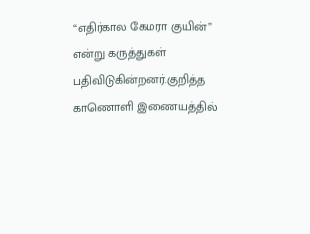“எதிர்கால கேமரா குயின்” என்று கருத்துகள் பதிவிடுகின்றனர்.குறித்த காணொளி இணையத்தில்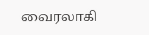வைரலாகி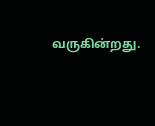வருகின்றது.